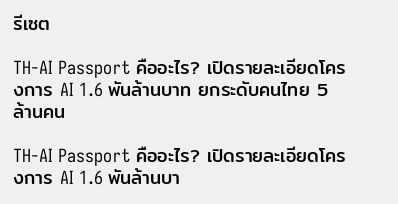รีเซต

TH-AI Passport คืออะไร? เปิดรายละเอียดโครงการ AI 1.6 พันล้านบาท ยกระดับคนไทย 5 ล้านคน

TH-AI Passport คืออะไร? เปิดรายละเอียดโครงการ AI 1.6 พันล้านบา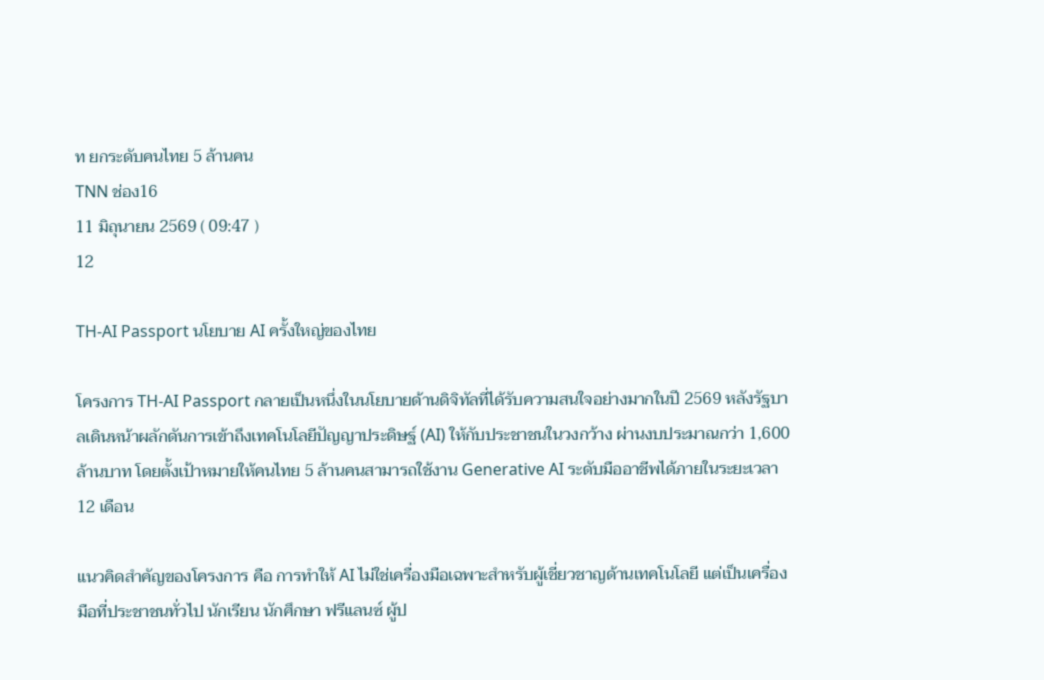ท ยกระดับคนไทย 5 ล้านคน
TNN ช่อง16
11 มิถุนายน 2569 ( 09:47 )
12

TH-AI Passport นโยบาย AI ครั้งใหญ่ของไทย

โครงการ TH-AI Passport กลายเป็นหนึ่งในนโยบายด้านดิจิทัลที่ได้รับความสนใจอย่างมากในปี 2569 หลังรัฐบาลเดินหน้าผลักดันการเข้าถึงเทคโนโลยีปัญญาประดิษฐ์ (AI) ให้กับประชาชนในวงกว้าง ผ่านงบประมาณกว่า 1,600 ล้านบาท โดยตั้งเป้าหมายให้คนไทย 5 ล้านคนสามารถใช้งาน Generative AI ระดับมืออาชีพได้ภายในระยะเวลา 12 เดือน

แนวคิดสำคัญของโครงการ คือ การทำให้ AI ไม่ใช่เครื่องมือเฉพาะสำหรับผู้เชี่ยวชาญด้านเทคโนโลยี แต่เป็นเครื่องมือที่ประชาชนทั่วไป นักเรียน นักศึกษา ฟรีแลนซ์ ผู้ป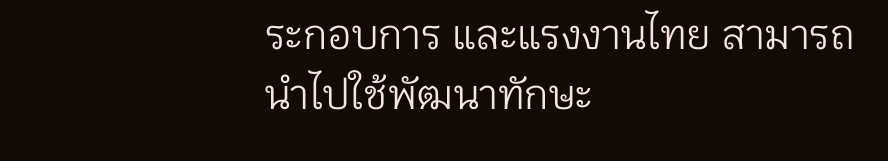ระกอบการ และแรงงานไทย สามารถนำไปใช้พัฒนาทักษะ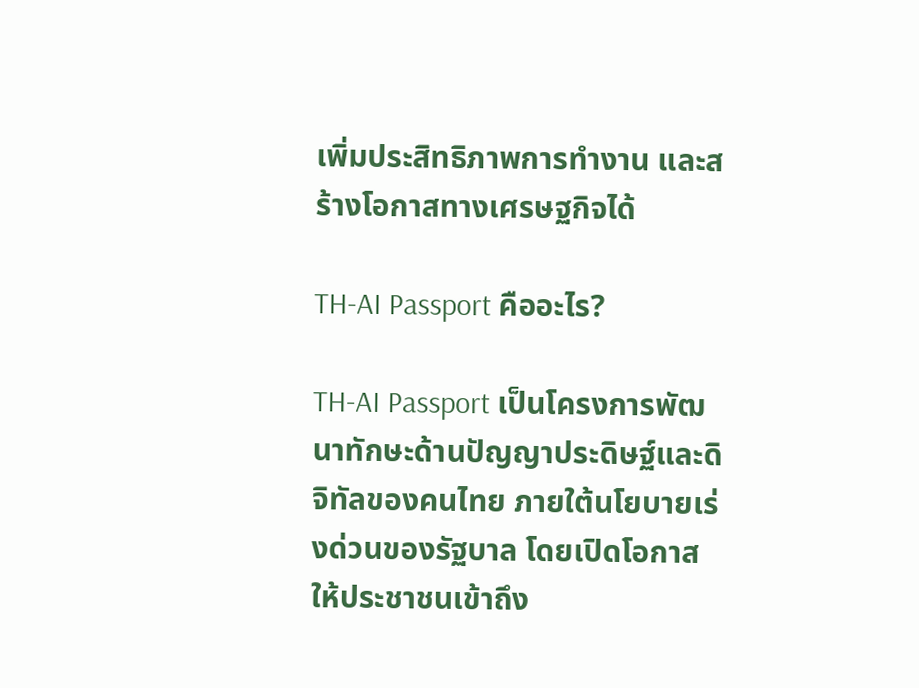เพิ่มประสิทธิภาพการทำงาน และสร้างโอกาสทางเศรษฐกิจได้

TH-AI Passport คืออะไร?

TH-AI Passport เป็นโครงการพัฒนาทักษะด้านปัญญาประดิษฐ์และดิจิทัลของคนไทย ภายใต้นโยบายเร่งด่วนของรัฐบาล โดยเปิดโอกาสให้ประชาชนเข้าถึง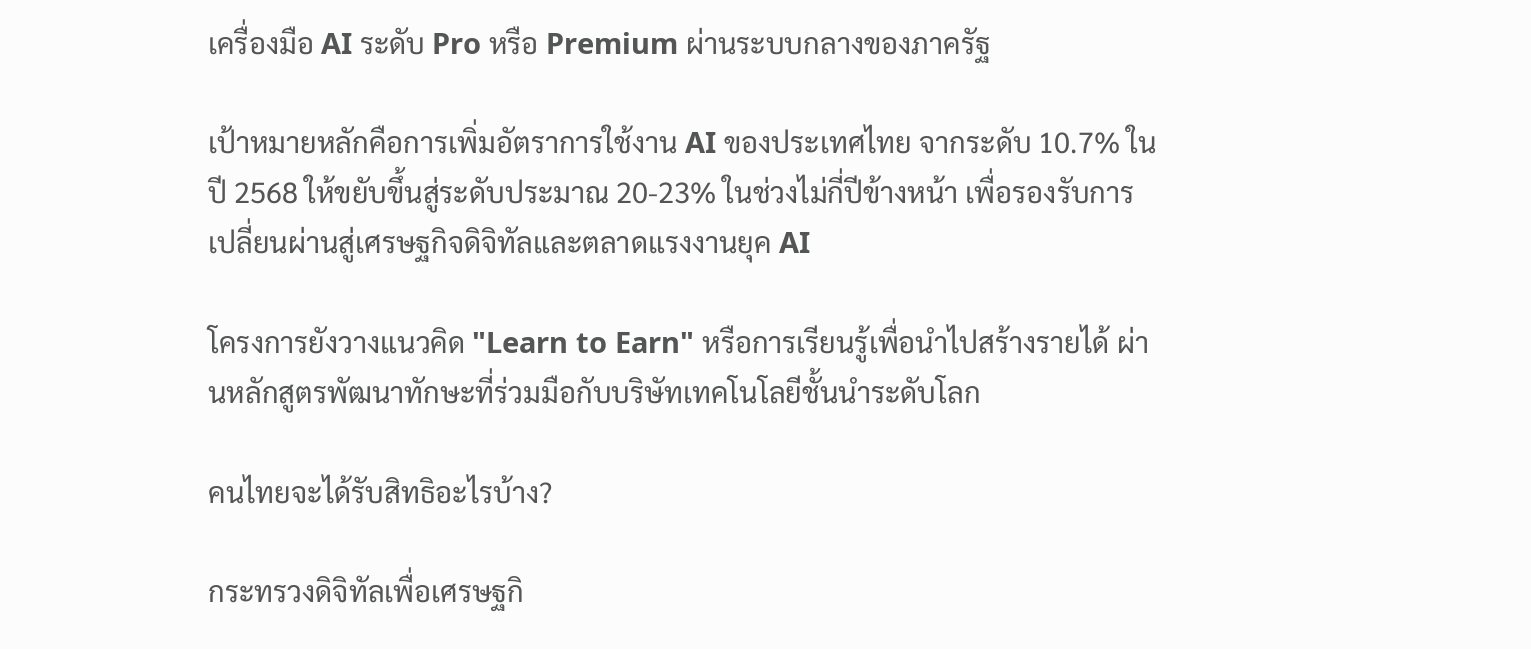เครื่องมือ AI ระดับ Pro หรือ Premium ผ่านระบบกลางของภาครัฐ

เป้าหมายหลักคือการเพิ่มอัตราการใช้งาน AI ของประเทศไทย จากระดับ 10.7% ในปี 2568 ให้ขยับขึ้นสู่ระดับประมาณ 20-23% ในช่วงไม่กี่ปีข้างหน้า เพื่อรองรับการเปลี่ยนผ่านสู่เศรษฐกิจดิจิทัลและตลาดแรงงานยุค AI

โครงการยังวางแนวคิด "Learn to Earn" หรือการเรียนรู้เพื่อนำไปสร้างรายได้ ผ่านหลักสูตรพัฒนาทักษะที่ร่วมมือกับบริษัทเทคโนโลยีชั้นนำระดับโลก

คนไทยจะได้รับสิทธิอะไรบ้าง?

กระทรวงดิจิทัลเพื่อเศรษฐกิ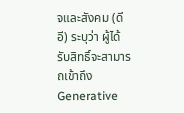จและสังคม (ดีอี) ระบุว่า ผู้ได้รับสิทธิ์จะสามารถเข้าถึง Generative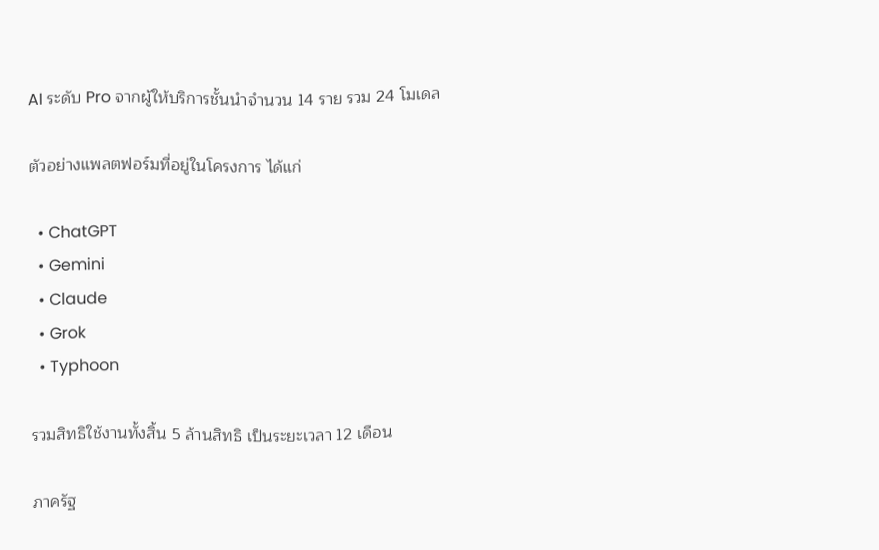AI ระดับ Pro จากผู้ให้บริการชั้นนำจำนวน 14 ราย รวม 24 โมเดล

ตัวอย่างแพลตฟอร์มที่อยู่ในโครงการ ได้แก่

  • ChatGPT
  • Gemini
  • Claude
  • Grok
  • Typhoon

รวมสิทธิใช้งานทั้งสิ้น 5 ล้านสิทธิ เป็นระยะเวลา 12 เดือน

ภาครัฐ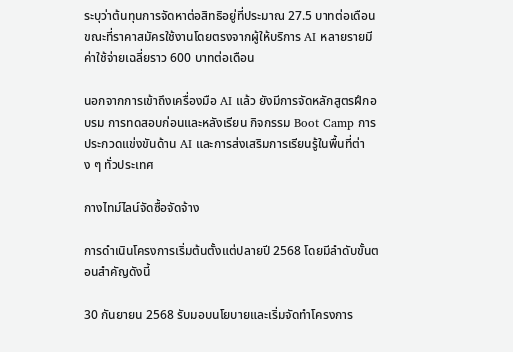ระบุว่าต้นทุนการจัดหาต่อสิทธิอยู่ที่ประมาณ 27.5 บาทต่อเดือน ขณะที่ราคาสมัครใช้งานโดยตรงจากผู้ให้บริการ AI หลายรายมีค่าใช้จ่ายเฉลี่ยราว 600 บาทต่อเดือน

นอกจากการเข้าถึงเครื่องมือ AI แล้ว ยังมีการจัดหลักสูตรฝึกอบรม การทดสอบก่อนและหลังเรียน กิจกรรม Boot Camp การประกวดแข่งขันด้าน AI และการส่งเสริมการเรียนรู้ในพื้นที่ต่าง ๆ ทั่วประเทศ

กางไทม์ไลน์จัดซื้อจัดจ้าง

การดำเนินโครงการเริ่มต้นตั้งแต่ปลายปี 2568 โดยมีลำดับขั้นตอนสำคัญดังนี้

30 กันยายน 2568 รับมอบนโยบายและเริ่มจัดทำโครงการ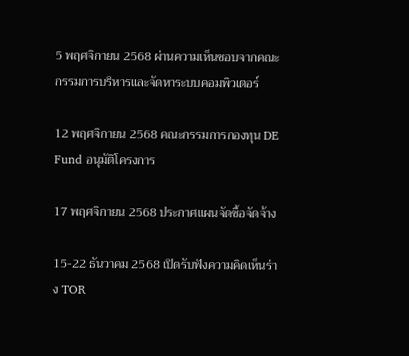5 พฤศจิกายน 2568 ผ่านความเห็นชอบจากคณะกรรมการบริหารและจัดหาระบบคอมพิวเตอร์

12 พฤศจิกายน 2568 คณะกรรมการกองทุน DE Fund อนุมัติโครงการ

17 พฤศจิกายน 2568 ประกาศแผนจัดซื้อจัดจ้าง

15-22 ธันวาคม 2568 เปิดรับฟังความคิดเห็นร่าง TOR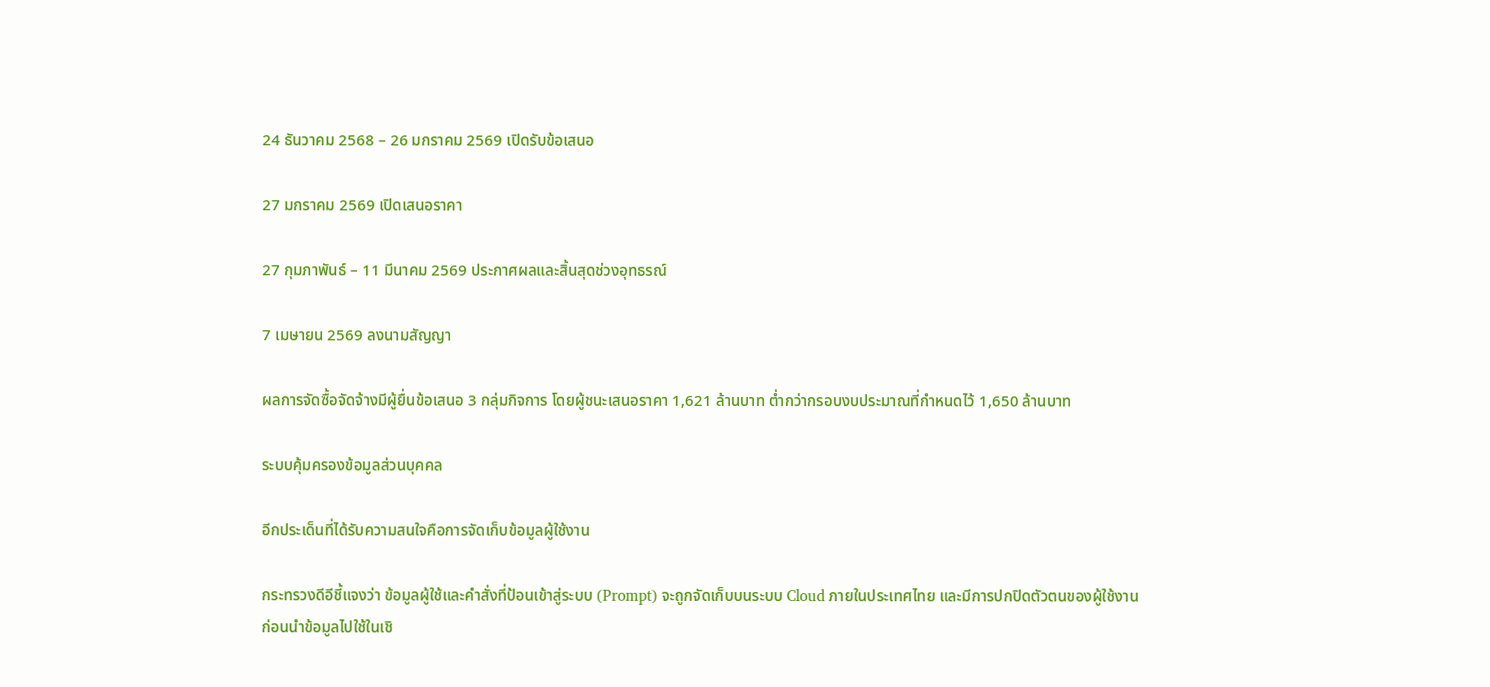24 ธันวาคม 2568 – 26 มกราคม 2569 เปิดรับข้อเสนอ

27 มกราคม 2569 เปิดเสนอราคา

27 กุมภาพันธ์ – 11 มีนาคม 2569 ประกาศผลและสิ้นสุดช่วงอุทธรณ์

7 เมษายน 2569 ลงนามสัญญา

ผลการจัดซื้อจัดจ้างมีผู้ยื่นข้อเสนอ 3 กลุ่มกิจการ โดยผู้ชนะเสนอราคา 1,621 ล้านบาท ต่ำกว่ากรอบงบประมาณที่กำหนดไว้ 1,650 ล้านบาท

ระบบคุ้มครองข้อมูลส่วนบุคคล

อีกประเด็นที่ได้รับความสนใจคือการจัดเก็บข้อมูลผู้ใช้งาน

กระทรวงดีอีชี้แจงว่า ข้อมูลผู้ใช้และคำสั่งที่ป้อนเข้าสู่ระบบ (Prompt) จะถูกจัดเก็บบนระบบ Cloud ภายในประเทศไทย และมีการปกปิดตัวตนของผู้ใช้งานก่อนนำข้อมูลไปใช้ในเชิ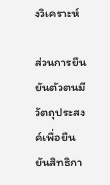งวิเคราะห์

ส่วนการยืนยันตัวตนมีวัตถุประสงค์เพื่อยืนยันสิทธิกา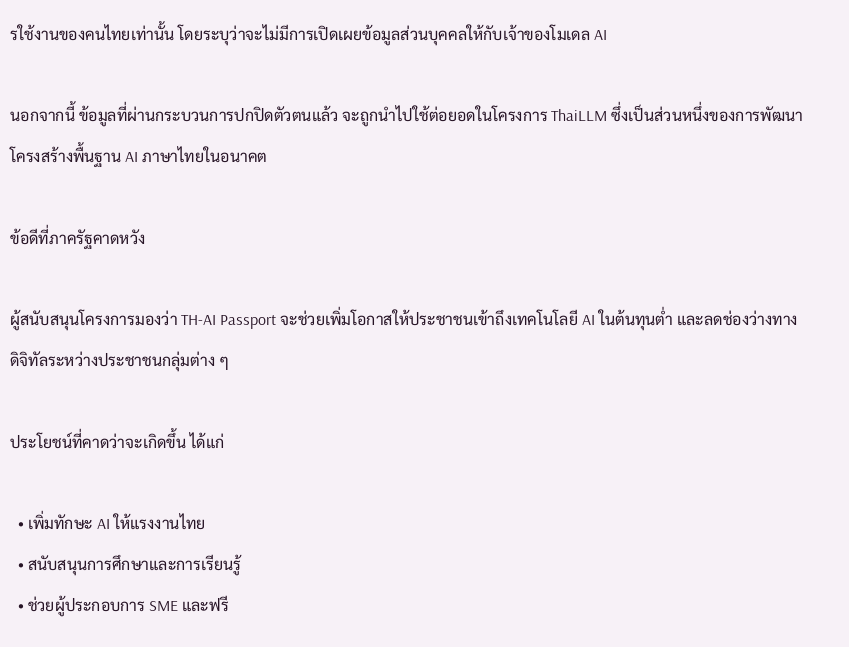รใช้งานของคนไทยเท่านั้น โดยระบุว่าจะไม่มีการเปิดเผยข้อมูลส่วนบุคคลให้กับเจ้าของโมเดล AI

นอกจากนี้ ข้อมูลที่ผ่านกระบวนการปกปิดตัวตนแล้ว จะถูกนำไปใช้ต่อยอดในโครงการ ThaiLLM ซึ่งเป็นส่วนหนึ่งของการพัฒนาโครงสร้างพื้นฐาน AI ภาษาไทยในอนาคต

ข้อดีที่ภาครัฐคาดหวัง

ผู้สนับสนุนโครงการมองว่า TH-AI Passport จะช่วยเพิ่มโอกาสให้ประชาชนเข้าถึงเทคโนโลยี AI ในต้นทุนต่ำ และลดช่องว่างทางดิจิทัลระหว่างประชาชนกลุ่มต่าง ๆ

ประโยชน์ที่คาดว่าจะเกิดขึ้น ได้แก่

  • เพิ่มทักษะ AI ให้แรงงานไทย
  • สนับสนุนการศึกษาและการเรียนรู้
  • ช่วยผู้ประกอบการ SME และฟรี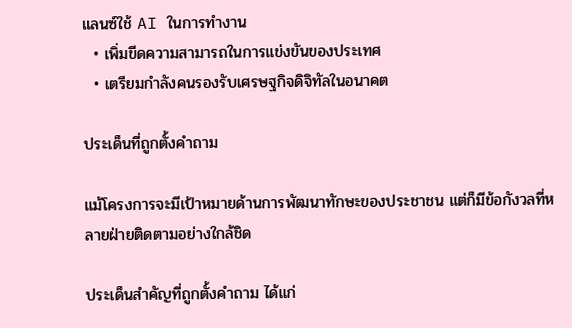แลนซ์ใช้ AI ในการทำงาน
  • เพิ่มขีดความสามารถในการแข่งขันของประเทศ
  • เตรียมกำลังคนรองรับเศรษฐกิจดิจิทัลในอนาคต

ประเด็นที่ถูกตั้งคำถาม

แม้โครงการจะมีเป้าหมายด้านการพัฒนาทักษะของประชาชน แต่ก็มีข้อกังวลที่หลายฝ่ายติดตามอย่างใกล้ชิด

ประเด็นสำคัญที่ถูกตั้งคำถาม ได้แก่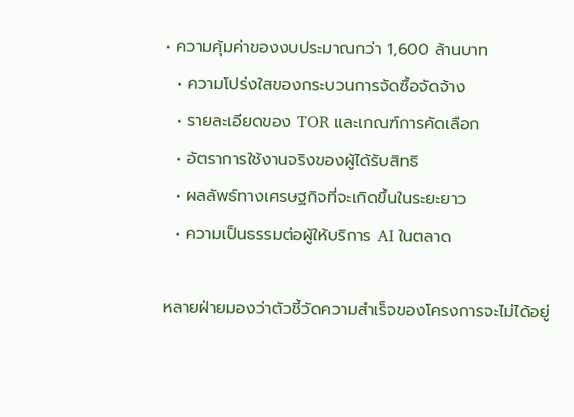• ความคุ้มค่าของงบประมาณกว่า 1,600 ล้านบาท
  • ความโปร่งใสของกระบวนการจัดซื้อจัดจ้าง
  • รายละเอียดของ TOR และเกณฑ์การคัดเลือก
  • อัตราการใช้งานจริงของผู้ได้รับสิทธิ
  • ผลลัพธ์ทางเศรษฐกิจที่จะเกิดขึ้นในระยะยาว
  • ความเป็นธรรมต่อผู้ให้บริการ AI ในตลาด

หลายฝ่ายมองว่าตัวชี้วัดความสำเร็จของโครงการจะไม่ได้อยู่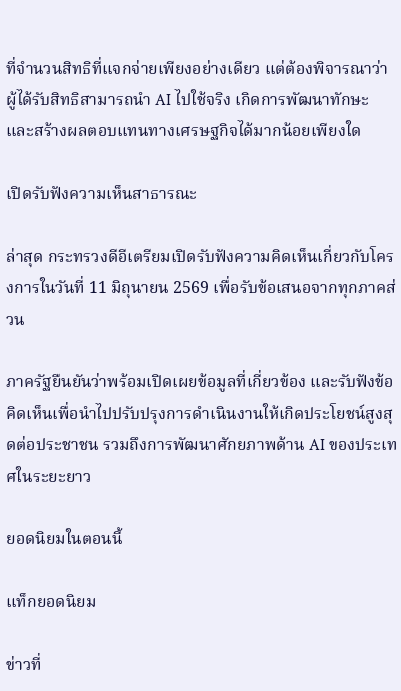ที่จำนวนสิทธิที่แจกจ่ายเพียงอย่างเดียว แต่ต้องพิจารณาว่าผู้ได้รับสิทธิสามารถนำ AI ไปใช้จริง เกิดการพัฒนาทักษะ และสร้างผลตอบแทนทางเศรษฐกิจได้มากน้อยเพียงใด

เปิดรับฟังความเห็นสาธารณะ

ล่าสุด กระทรวงดีอีเตรียมเปิดรับฟังความคิดเห็นเกี่ยวกับโครงการในวันที่ 11 มิถุนายน 2569 เพื่อรับข้อเสนอจากทุกภาคส่วน

ภาครัฐยืนยันว่าพร้อมเปิดเผยข้อมูลที่เกี่ยวข้อง และรับฟังข้อคิดเห็นเพื่อนำไปปรับปรุงการดำเนินงานให้เกิดประโยชน์สูงสุดต่อประชาชน รวมถึงการพัฒนาศักยภาพด้าน AI ของประเทศในระยะยาว

ยอดนิยมในตอนนี้

แท็กยอดนิยม

ข่าวที่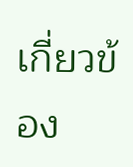เกี่ยวข้อง